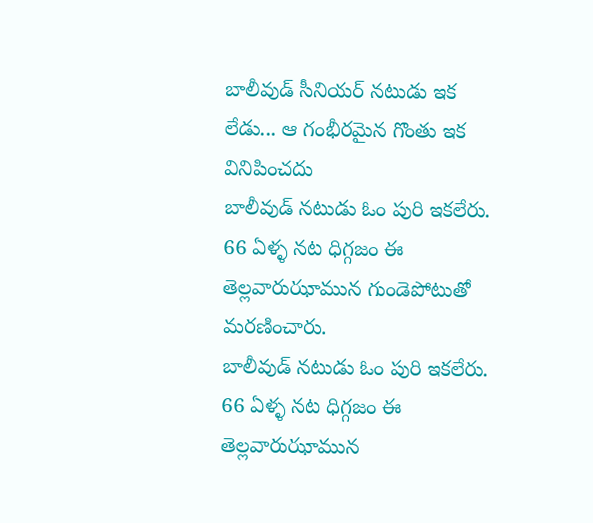బాలీవుడ్ సీనియర్ నటుడు ఇక లేడు... ఆ గంభీరమైన గొంతు ఇక వినిపించదు
బాలీవుడ్ నటుడు ఓం పురి ఇకలేరు. 66 ఏళ్ళ నట ధిగ్గజం ఈ తెల్లవారుఝామున గుండెపోటుతో మరణించారు.
బాలీవుడ్ నటుడు ఓం పురి ఇకలేరు. 66 ఏళ్ళ నట ధిగ్గజం ఈ తెల్లవారుఝామున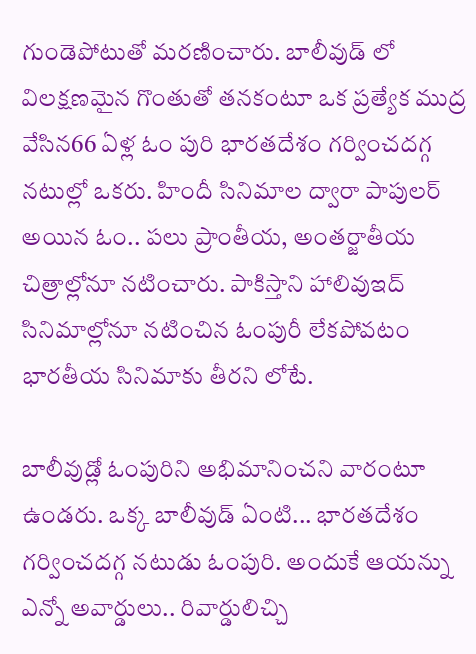గుండెపోటుతో మరణించారు. బాలీవుడ్ లో విలక్షణమైన గొంతుతో తనకంటూ ఒక ప్రత్యేక ముద్ర వేసిన66 ఏళ్ల ఓం పురి భారతదేశం గర్వించదగ్గ నటుల్లో ఒకరు. హిందీ సినిమాల ద్వారా పాపులర్ అయిన ఓం.. పలు ప్రాంతీయ, అంతర్జాతీయ చిత్రాల్లోనూ నటించారు. పాకిస్తాని హాలివుఇద్ సినిమాల్లోనూ నటించిన ఓంపురీ లేకపోవటం భారతీయ సినిమాకు తీరని లోటే.

బాలీవుడ్లో ఓంపురిని అభిమానించని వారంటూ ఉండరు. ఒక్క బాలీవుడ్ ఏంటి... భారతదేశం గర్వించదగ్గ నటుడు ఓంపురి. అందుకే ఆయన్ను ఎన్నో అవార్డులు.. రివార్డులిచ్చి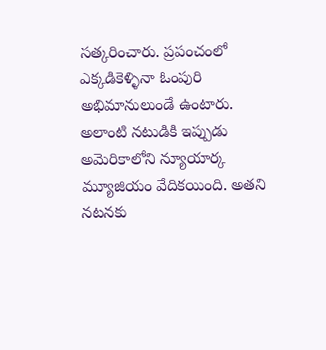సత్కరించారు. ప్రపంచంలో ఎక్కడికెళ్ళినా ఓంపురి అభిమానులుండే ఉంటారు. అలాంటి నటుడికి ఇప్పుడు అమెరికాలోని న్యూయార్క మ్యూజియం వేదికయింది. అతని నటనకు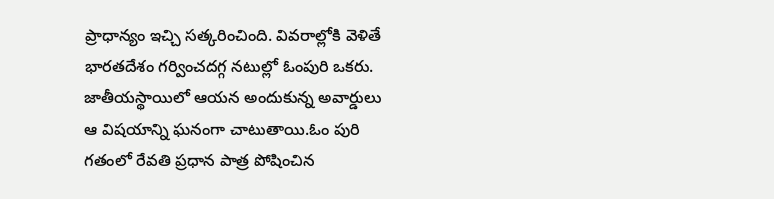ప్రాధాన్యం ఇచ్చి సత్కరించింది. వివరాల్లోకి వెళితే భారతదేశం గర్వించదగ్గ నటుల్లో ఓంపురి ఒకరు. జాతీయస్థాయిలో ఆయన అందుకున్న అవార్డులు ఆ విషయాన్ని ఘనంగా చాటుతాయి.ఓం పురి గతంలో రేవతి ప్రధాన పాత్ర పోషించిన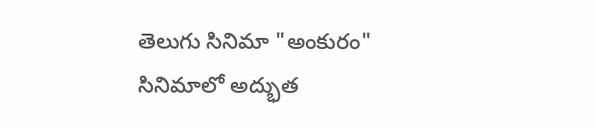తెలుగు సినిమా "అంకురం" సినిమాలో అద్భుత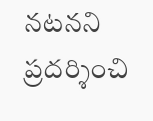నటనని ప్రదర్శించి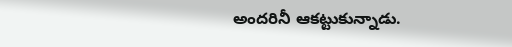అందరినీ ఆకట్టుకున్నాడు.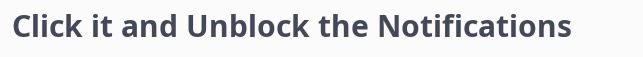Click it and Unblock the Notifications